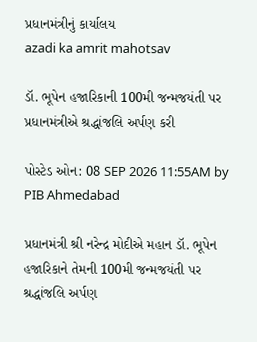પ્રધાનમંત્રીનું કાર્યાલય
azadi ka amrit mahotsav

ડૉ. ભૂપેન હજારિકાની 100મી જન્મજયંતી પર પ્રધાનમંત્રીએ શ્રદ્ધાંજલિ અર્પણ કરી

પોસ્ટેડ ઓન: 08 SEP 2026 11:55AM by PIB Ahmedabad

પ્રધાનમંત્રી શ્રી નરેન્દ્ર મોદીએ મહાન ડૉ. ભૂપેન હજારિકાને તેમની 100મી જન્મજયંતી પર શ્રદ્ધાંજલિ અર્પણ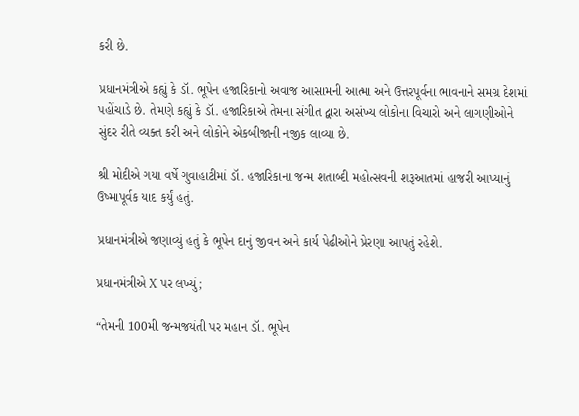કરી છે.

પ્રધાનમંત્રીએ કહ્યું કે ડૉ. ભૂપેન હજારિકાનો અવાજ આસામની આત્મા અને ઉત્તરપૂર્વના ભાવનાને સમગ્ર દેશમાં પહોંચાડે છે. તેમણે કહ્યું કે ડૉ. હજારિકાએ તેમના સંગીત દ્વારા અસંખ્ય લોકોના વિચારો અને લાગણીઓને સુંદર રીતે વ્યક્ત કરી અને લોકોને એકબીજાની નજીક લાવ્યા છે.

શ્રી મોદીએ ગયા વર્ષે ગુવાહાટીમાં ડૉ. હજારિકાના જન્મ શતાબ્દી મહોત્સવની શરૂઆતમાં હાજરી આપ્યાનું ઉષ્માપૂર્વક યાદ કર્યું હતું.

પ્રધાનમંત્રીએ જણાવ્યું હતું કે ભૂપેન દાનું જીવન અને કાર્ય પેઢીઓને પ્રેરણા આપતું રહેશે.

પ્રધાનમંત્રીએ X પર લખ્યું;

“તેમની 100મી જન્મજયંતી પર મહાન ડૉ. ભૂપેન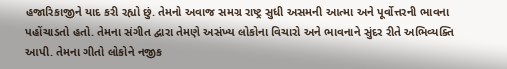હજારિકાજીને યાદ કરી રહ્યો છું. તેમનો અવાજ સમગ્ર રાષ્ટ્ર સુધી અસમની આત્મા અને પૂર્વોત્તરની ભાવના પહોંચાડતો હતો. તેમના સંગીત દ્વારા તેમણે અસંખ્ય લોકોના વિચારો અને ભાવનાને સુંદર રીતે અભિવ્યક્તિ આપી. તેમના ગીતો લોકોને નજીક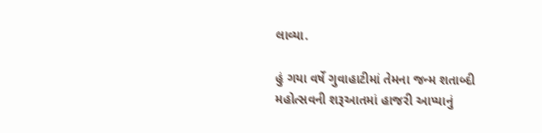લાવ્યા.

હું ગયા વર્ષે ગુવાહાટીમાં તેમના જન્મ શતાબ્દી મહોત્સવની શરૂઆતમાં હાજરી આપ્યાનું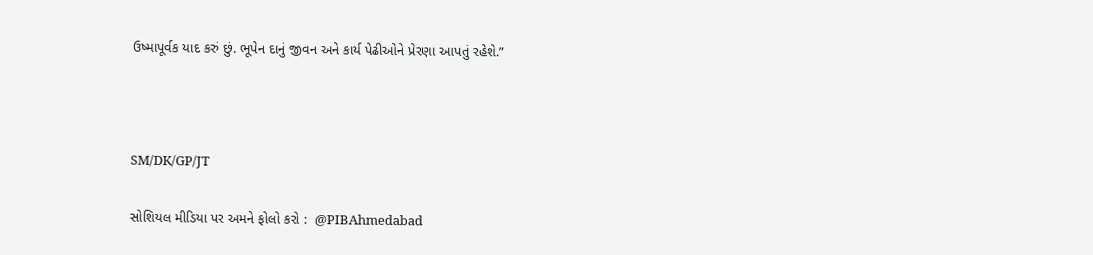ઉષ્માપૂર્વક યાદ કરું છું. ભૂપેન દાનું જીવન અને કાર્ય પેઢીઓને પ્રેરણા આપતું રહેશે.”



SM/DK/GP/JT

સોશિયલ મીડિયા પર અમને ફોલો કરો :  @PIBAhmedabad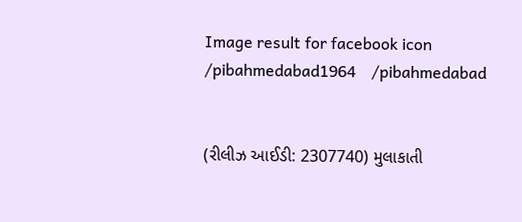Image result for facebook icon /pibahmedabad1964    /pibahmedabad


(રીલીઝ આઈડી: 2307740) મુલાકાતી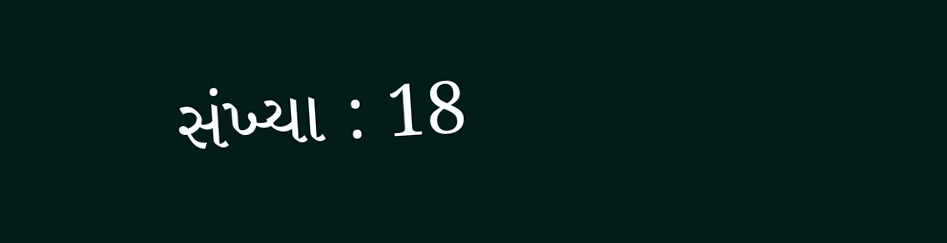સંખ્યા : 18